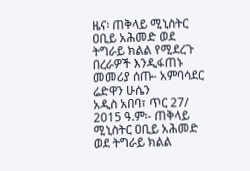ዜና፡ ጠቅላይ ሚኒስትር ዐቢይ አሕመድ ወደ ትግራይ ክልል የሚደረጉ በረራዎች እንዲፋጠኑ መመሪያ ሰጡ- አምባሳደር ሬድዋን ሁሴን
አዲስ አበባ፣ ጥር 27/ 2015 ዓ.ም፡- ጠቅላይ ሚኒስትር ዐቢይ አሕመድ ወደ ትግራይ ክልል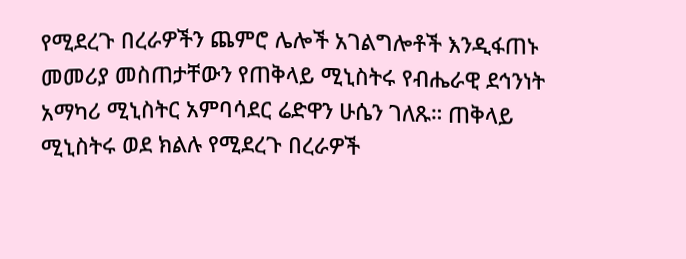የሚደረጉ በረራዎችን ጨምሮ ሌሎች አገልግሎቶች እንዲፋጠኑ መመሪያ መስጠታቸውን የጠቅላይ ሚኒስትሩ የብሔራዊ ደኅንነት አማካሪ ሚኒስትር አምባሳደር ሬድዋን ሁሴን ገለጹ። ጠቅላይ ሚኒስትሩ ወደ ክልሉ የሚደረጉ በረራዎች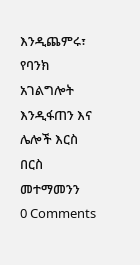እንዲጨምሩ፣ የባንክ አገልግሎት እንዲፋጠን እና ሌሎች እርስ በርስ መተማመንን
0 Comments